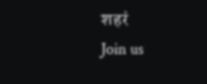शहरं
Join us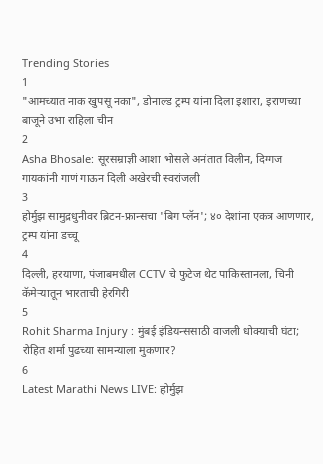Trending Stories
1
"आमच्यात नाक खुपसू नका", डोनाल्ड ट्रम्प यांना दिला इशारा, इराणच्या बाजूने उभा राहिला चीन
2
Asha Bhosale: सूरसम्राज्ञी आशा भोसले अनंतात विलीन, दिग्गज गायकांनी गाणं गाऊन दिली अखेरची स्वरांजली
3
होर्मुझ सामुद्रधुनीवर ब्रिटन-फ्रान्सचा 'बिग प्लॅन'; ४० देशांना एकत्र आणणार, ट्रम्प यांना डच्चू
4
दिल्ली, हरयाणा, पंजाबमधील CCTV चे फुटेज थेट पाकिस्तानला, चिनी कॅमेऱ्यातून भारताची हेरगिरी
5
Rohit Sharma Injury : मुंबई इंडियन्ससाठी वाजली धोक्याची घंटा; रोहित शर्मा पुढच्या सामन्याला मुकणार?
6
Latest Marathi News LIVE: होर्मुझ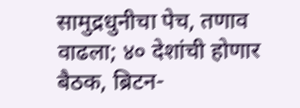सामुद्रधुनीचा पेच, तणाव वाढला; ४० देशांची होणार बैठक, ब्रिटन-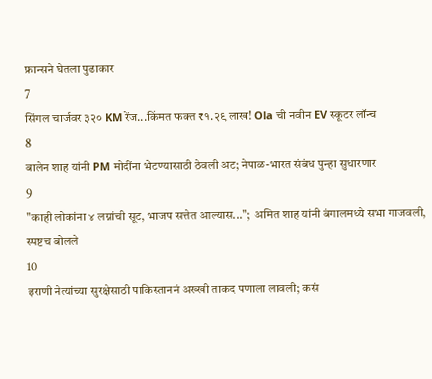फ्रान्सने घेतला पुढाकार
7
सिंगल चार्जवर ३२० KM रेंज...किंमत फक्त ₹१.२९ लाख! Ola ची नवीन EV स्कूटर लॉन्च
8
बालेन शाह यांनी PM मोदींना भेटण्यासाठी ठेवली अट; नेपाळ-भारत संबंध पुन्हा सुधारणार
9
"काही लोकांना ४ लग्नांची सूट, भाजप सत्तेत आल्यास...";  अमित शाह यांनी बंगालमध्ये सभा गाजवली, स्पष्टच बोलले
10
इराणी नेत्यांच्या सुरक्षेसाठी पाकिस्ताननं अख्खी ताकद पणाला लावली; कसं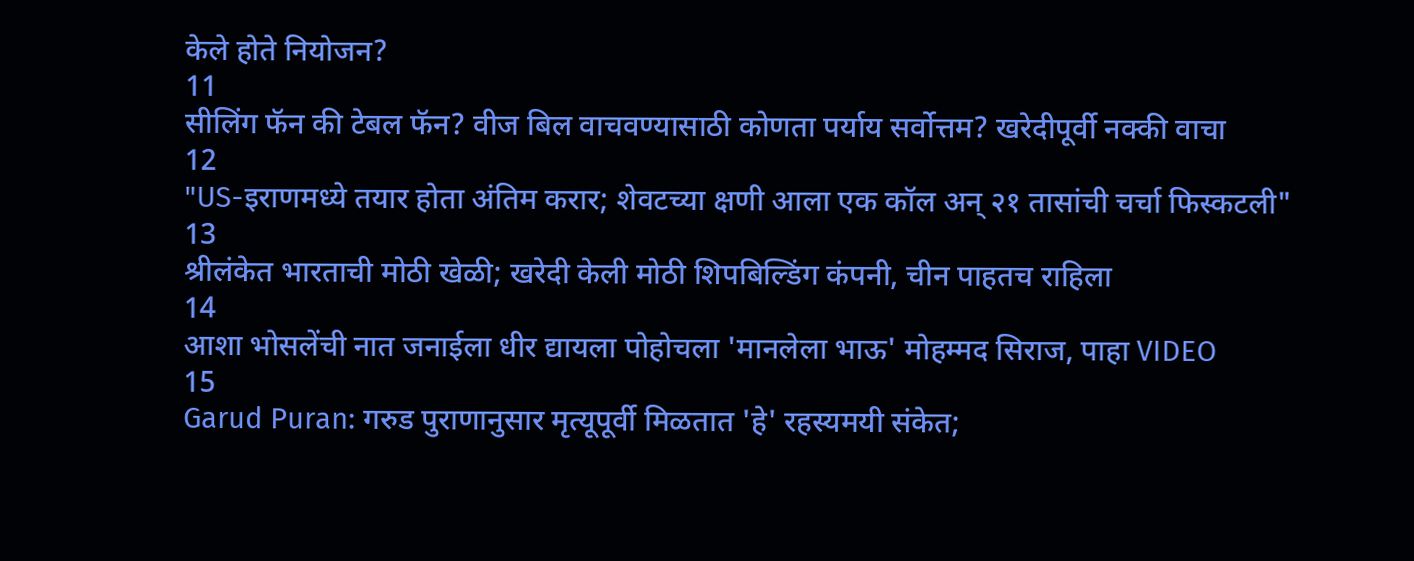केले होते नियोजन?
11
सीलिंग फॅन की टेबल फॅन? वीज बिल वाचवण्यासाठी कोणता पर्याय सर्वोत्तम? खरेदीपूर्वी नक्की वाचा
12
"US-इराणमध्ये तयार होता अंतिम करार; शेवटच्या क्षणी आला एक कॉल अन् २१ तासांची चर्चा फिस्कटली"
13
श्रीलंकेत भारताची मोठी खेळी; खरेदी केली मोठी शिपबिल्डिंग कंपनी, चीन पाहतच राहिला
14
आशा भोसलेंची नात जनाईला धीर द्यायला पोहोचला 'मानलेला भाऊ' मोहम्मद सिराज, पाहा VIDEO
15
Garud Puran: गरुड पुराणानुसार मृत्यूपूर्वी मिळतात 'हे' रहस्यमयी संकेत;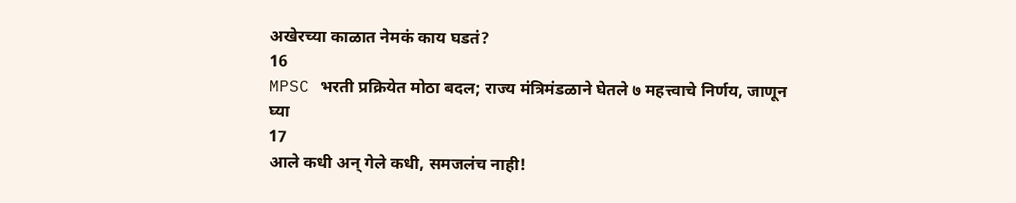अखेरच्या काळात नेमकं काय घडतं?
16
MPSC भरती प्रक्रियेत मोठा बदल; राज्य मंत्रिमंडळाने घेतले ७ महत्त्वाचे निर्णय, जाणून घ्या
17
आले कधी अन् गेले कधी, समजलंच नाही!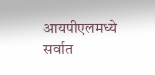आयपीएलमध्ये सर्वात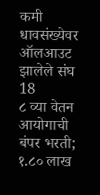कमी धावसंख्येवर ऑलआउट झालेले संघ
18
८ व्या वेतन आयोगाची बंपर भरती; १.८० लाख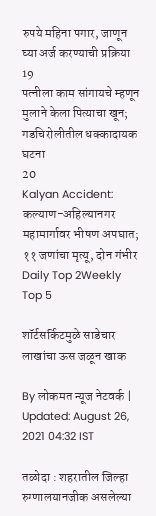रुपये महिना पगार, जाणून घ्या अर्ज करण्याची प्रक्रिया
19
पत्नीला काम सांगायचे म्हणून मुलाने केला पित्याचा खून; गडचिरोलीतील धक्कादायक घटना
20
Kalyan Accident: कल्याण-अहिल्यानगर महामार्गावर भीषण अपघात; ११ जणांचा मृत्यू, दोन गंभीर
Daily Top 2Weekly Top 5

शॉर्टसर्किटमुळे साडेचार लाखांचा ऊस जळून खाक

By लोकमत न्यूज नेटवर्क | Updated: August 26, 2021 04:32 IST

तळोदा : शहरातील जिल्हा रुग्णालयानजीक असलेल्या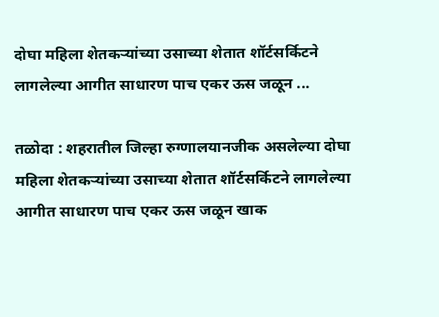दोघा महिला शेतकऱ्यांच्या उसाच्या शेतात शॉर्टसर्किटने लागलेल्या आगीत साधारण पाच एकर ऊस जळून ...

तळोदा : शहरातील जिल्हा रुग्णालयानजीक असलेल्या दोघा महिला शेतकऱ्यांच्या उसाच्या शेतात शॉर्टसर्किटने लागलेल्या आगीत साधारण पाच एकर ऊस जळून खाक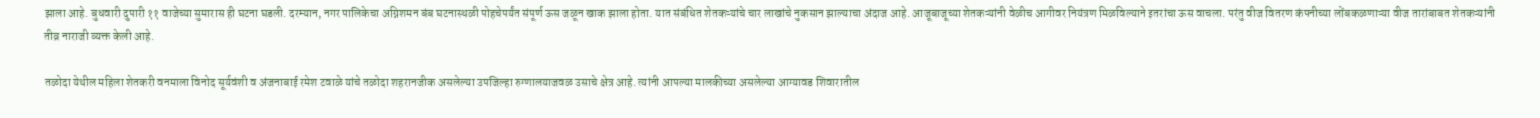झाला आहे. बुधवारी दुपारी ११ वाजेच्या सुमारास ही घटना घडली. दरम्यान, नगर पालिकेचा अग्निशमन बंब घटनास्थळी पोहचेपर्यंत संपूर्ण ऊस जळून खाक झाला होता. यात संबंधित शेतकऱ्यांचे चार लाखांचे नुकसान झाल्याचा अंदाज आहे. आजूबाजूच्या शेतकऱ्यांनी वेळीच आगीवर नियंत्रण मिळविल्याने इतरांचा ऊस वाचला. परंतु वीज वितरण कंपनीच्या लोंबकळणाऱ्या वीज तारांबाबत शेतकऱ्यांनी तीव्र नाराजी व्यक्त केली आहे.

तळोदा येथील महिला शेतकरी वनमाला विनोद सूर्यवंशी व अंजनाबाई रमेश टवाळे यांचे तळोदा शहरानजीक असलेल्या उपजिल्हा रुग्णालयाजवळ उसाचे क्षेत्र आहे. त्यांनी आपल्या मालकीच्या असलेल्या आग्यावड शिवारातील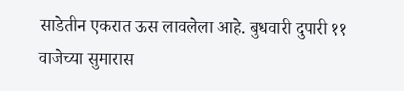साडेतीन एकरात ऊस लावलेला आहे. बुधवारी दुपारी ११ वाजेच्या सुमारास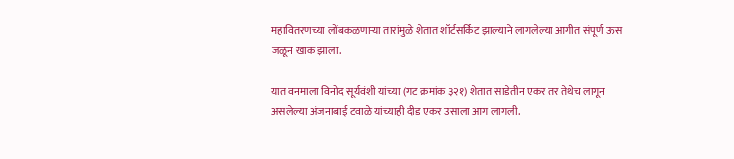महावितरणच्या लोंबकळणाऱ्या तारांमुळे शेतात शॉर्टसर्किट झाल्याने लागलेल्या आगीत संपूर्ण ऊस जळून खाक झाला.

यात वनमाला विनोद सूर्यवंशी यांच्या (गट क्रमांक ३२१) शेतात साडेतीन एकर तर तेथेच लागून असलेल्या अंजनाबाई टवाळे यांच्याही दीड एकर उसाला आग लागली.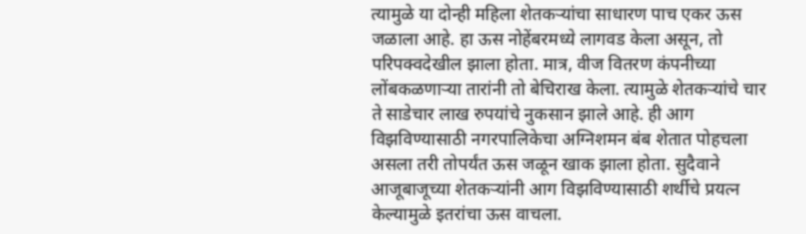त्यामुळे या दोन्ही महिला शेतकऱ्यांचा साधारण पाच एकर ऊस जळाला आहे. हा ऊस नोहेंबरमध्ये लागवड केला असून, तो परिपक्वदेखील झाला होता. मात्र, वीज वितरण कंपनीच्या लोंबकळणाऱ्या तारांनी तो बेचिराख केला. त्यामुळे शेतकऱ्यांचे चार ते साडेचार लाख रुपयांचे नुकसान झाले आहे. ही आग विझविण्यासाठी नगरपालिकेचा अग्निशमन बंब शेतात पोहचला असला तरी तोपर्यंत ऊस जळून खाक झाला होता. सुदैवाने आजूबाजूच्या शेतकऱ्यांनी आग विझविण्यासाठी शर्थीचे प्रयत्न केल्यामुळे इतरांचा ऊस वाचला.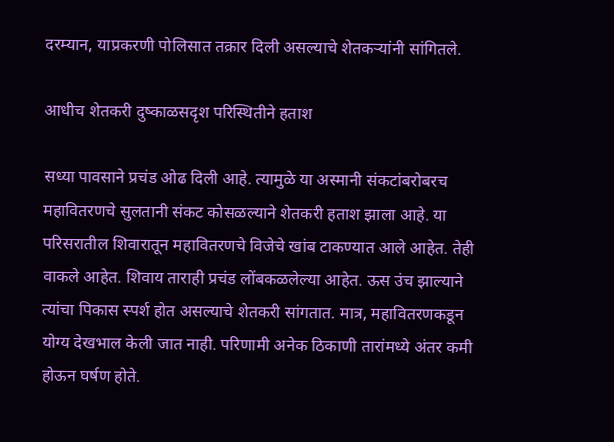दरम्यान, याप्रकरणी पोलिसात तक्रार दिली असल्याचे शेतकऱ्यांनी सांगितले.

आधीच शेतकरी दुष्काळसदृश परिस्थितीने हताश

सध्या पावसाने प्रचंड ओढ दिली आहे. त्यामुळे या अस्मानी संकटांबरोबरच महावितरणचे सुलतानी संकट कोसळल्याने शेतकरी हताश झाला आहे. या परिसरातील शिवारातून महावितरणचे विजेचे खांब टाकण्यात आले आहेत. तेही वाकले आहेत. शिवाय ताराही प्रचंड लोंबकळलेल्या आहेत. ऊस उंच झाल्याने त्यांचा पिकास स्पर्श होत असल्याचे शेतकरी सांगतात. मात्र, महावितरणकडून योग्य देखभाल केली जात नाही. परिणामी अनेक ठिकाणी तारांमध्ये अंतर कमी होऊन घर्षण होते.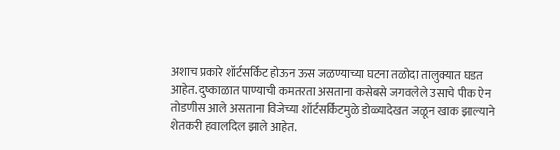अशाच प्रकारे शॉर्टसर्किट होऊन ऊस जळण्याच्या घटना तळोदा तालुक्यात घडत आहेत. दुष्काळात पाण्याची कमतरता असताना कसेबसे जगवलेले उसाचे पीक ऐन तोडणीस आले असताना विजेच्या शॉर्टसर्किटमुळे डोळ्यादेखत जळून खाक झाल्याने शेतकरी हवालदिल झाले आहेत.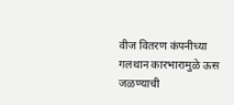वीज वितरण कंपनीच्या गलथान कारभारामुळे ऊस जळण्याची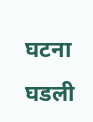घटना घडली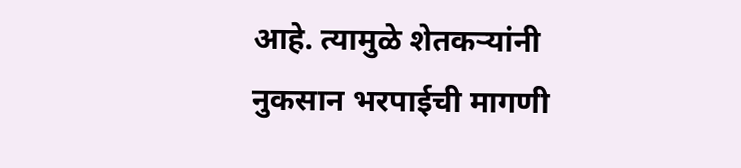आहे. त्यामुळे शेतकऱ्यांनी नुकसान भरपाईची मागणी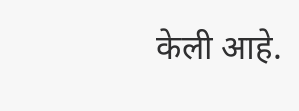केली आहे.